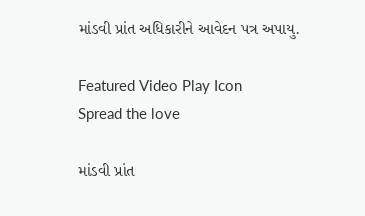માંડવી પ્રાંત અધિકારીને આવેદન પત્ર અપાયુ.

Featured Video Play Icon
Spread the love

માંડવી પ્રાંત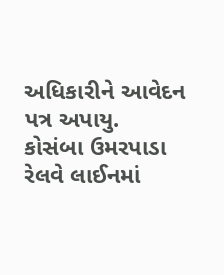અધિકારીને આવેદન પત્ર અપાયુ.
કોસંબા ઉમરપાડા રેલવે લાઈનમાં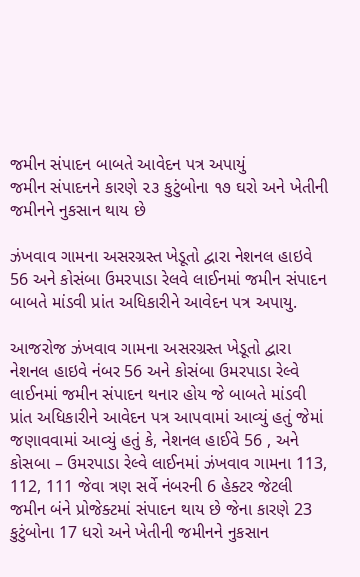જમીન સંપાદન બાબતે આવેદન પત્ર અપાયું
જમીન સંપાદનને કારણે ૨૩ કુટુંબોના ૧૭ ઘરો અને ખેતીની જમીનને નુકસાન થાય છે

ઝંખવાવ ગામના અસરગ્રસ્ત ખેડૂતો દ્વારા નેશનલ હાઇવે 56 અને કોસંબા ઉમરપાડા રેલવે લાઈનમાં જમીન સંપાદન બાબતે માંડવી પ્રાંત અધિકારીને આવેદન પત્ર અપાયુ.

આજરોજ ઝંખવાવ ગામના અસરગ્રસ્ત ખેડૂતો દ્વારા નેશનલ હાઇવે નંબર 56 અને કોસંબા ઉમરપાડા રેલ્વે લાઈનમાં જમીન સંપાદન થનાર હોય જે બાબતે માંડવી પ્રાંત અધિકારીને આવેદન પત્ર આપવામાં આવ્યું હતું જેમાં જણાવવામાં આવ્યું હતું કે, નેશનલ હાઈવે 56 , અને કોસબા – ઉમરપાડા રેલ્વે લાઈનમાં ઝંખવાવ ગામના 113, 112, 111 જેવા ત્રણ સર્વે નંબરની 6 હેક્ટર જેટલી જમીન બંને પ્રોજેક્ટમાં સંપાદન થાય છે જેના કારણે 23 કુટુંબોના 17 ધરો અને ખેતીની જમીનને નુકસાન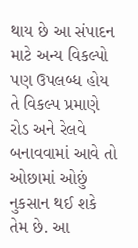થાય છે આ સંપાદન માટે અન્ય વિકલ્પો પણ ઉપલબ્ધ હોય તે વિકલ્પ પ્રમાણે રોડ અને રેલવે બનાવવામાં આવે તો ઓછામાં ઓછું નુકસાન થઈ શકે તેમ છે. આ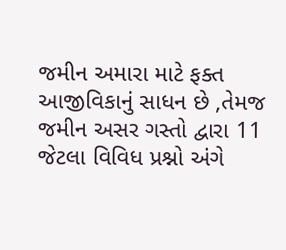જમીન અમારા માટે ફક્ત આજીવિકાનું સાધન છે ,તેમજ જમીન અસર ગસ્તો દ્વારા 11 જેટલા વિવિધ પ્રશ્નો અંગે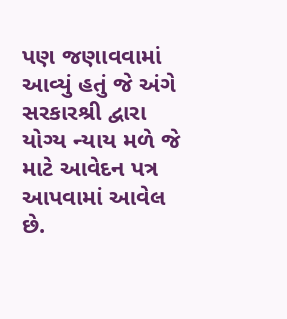પણ જણાવવામાં આવ્યું હતું જે અંગે સરકારશ્રી દ્વારા યોગ્ય ન્યાય મળે જે માટે આવેદન પત્ર આપવામાં આવેલ છે.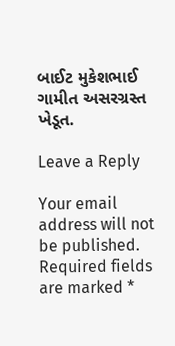બાઈટ મુકેશભાઈ ગામીત અસરગ્રસ્ત ખેડૂત.

Leave a Reply

Your email address will not be published. Required fields are marked *